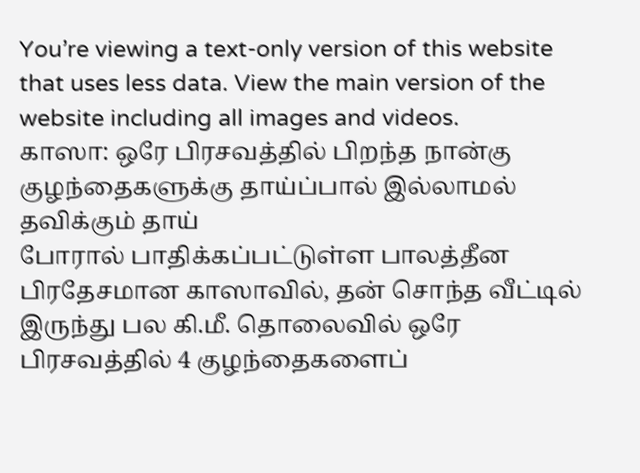You’re viewing a text-only version of this website that uses less data. View the main version of the website including all images and videos.
காஸா: ஒரே பிரசவத்தில் பிறந்த நான்கு குழந்தைகளுக்கு தாய்ப்பால் இல்லாமல் தவிக்கும் தாய்
போரால் பாதிக்கப்பட்டுள்ள பாலத்தீன பிரதேசமான காஸாவில், தன் சொந்த வீட்டில் இருந்து பல கி.மீ. தொலைவில் ஒரே பிரசவத்தில் 4 குழந்தைகளைப்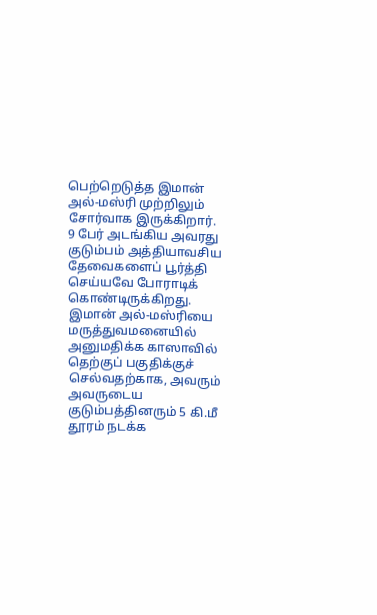பெற்றெடுத்த இமான் அல்-மஸ்ரி முற்றிலும் சோர்வாக இருக்கிறார். 9 பேர் அடங்கிய அவரது குடும்பம் அத்தியாவசிய தேவைகளைப் பூர்த்தி செய்யவே போராடிக் கொண்டிருக்கிறது.
இமான் அல்-மஸ்ரியை மருத்துவமனையில் அனுமதிக்க காஸாவில் தெற்குப் பகுதிக்குச் செல்வதற்காக, அவரும் அவருடைய குடும்பத்தினரும் 5 கி.மீ தூரம் நடக்க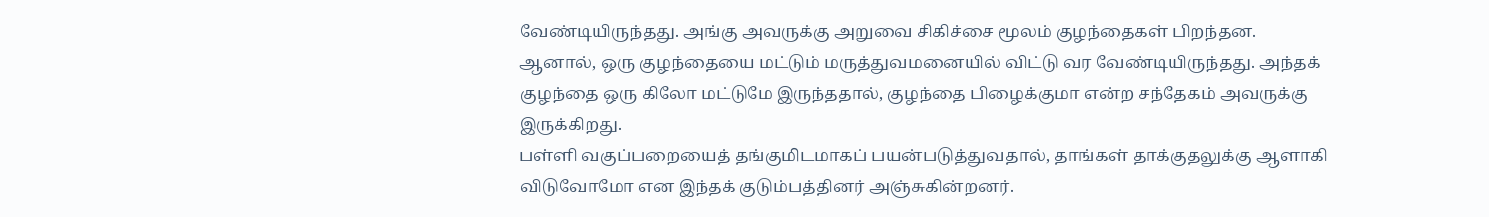வேண்டியிருந்தது. அங்கு அவருக்கு அறுவை சிகிச்சை மூலம் குழந்தைகள் பிறந்தன.
ஆனால், ஒரு குழந்தையை மட்டும் மருத்துவமனையில் விட்டு வர வேண்டியிருந்தது. அந்தக் குழந்தை ஒரு கிலோ மட்டுமே இருந்ததால், குழந்தை பிழைக்குமா என்ற சந்தேகம் அவருக்கு இருக்கிறது.
பள்ளி வகுப்பறையைத் தங்குமிடமாகப் பயன்படுத்துவதால், தாங்கள் தாக்குதலுக்கு ஆளாகி விடுவோமோ என இந்தக் குடும்பத்தினர் அஞ்சுகின்றனர்.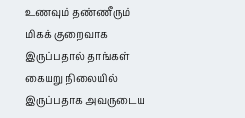உணவும் தண்ணீரும் மிகக் குறைவாக இருப்பதால் தாங்கள் கையறு நிலையில் இருப்பதாக அவருடைய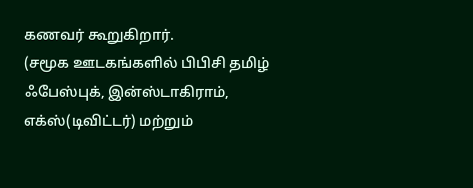கணவர் கூறுகிறார்.
(சமூக ஊடகங்களில் பிபிசி தமிழ் ஃபேஸ்புக், இன்ஸ்டாகிராம், எக்ஸ்(டிவிட்டர்) மற்றும்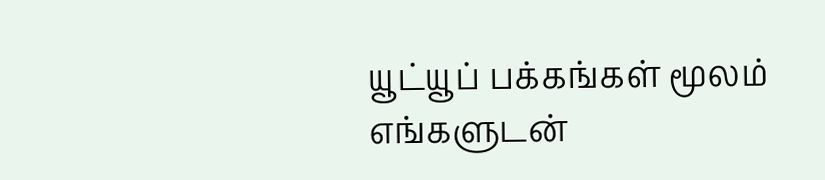யூட்யூப் பக்கங்கள் மூலம் எங்களுடன்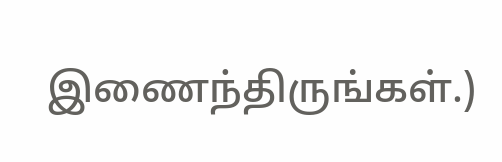இணைந்திருங்கள்.)